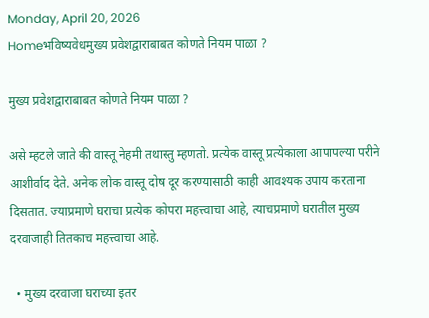Monday, April 20, 2026
Homeभविष्यवेधमुख्य प्रवेशद्वाराबाबत कोणते नियम पाळा ?

मुख्य प्रवेशद्वाराबाबत कोणते नियम पाळा ?

असे म्हटले जाते की वास्तू नेहमी तथास्तु म्हणतो. प्रत्येक वास्तू प्रत्येकाला आपापल्या परीने आशीर्वाद देते. अनेक लोक वास्तू दोष दूर करण्यासाठी काही आवश्यक उपाय करताना दिसतात. ज्याप्रमाणे घराचा प्रत्येक कोपरा महत्त्वाचा आहे, त्याचप्रमाणे घरातील मुख्य दरवाजाही तितकाच महत्त्वाचा आहे.

  • मुख्य दरवाजा घराच्या इतर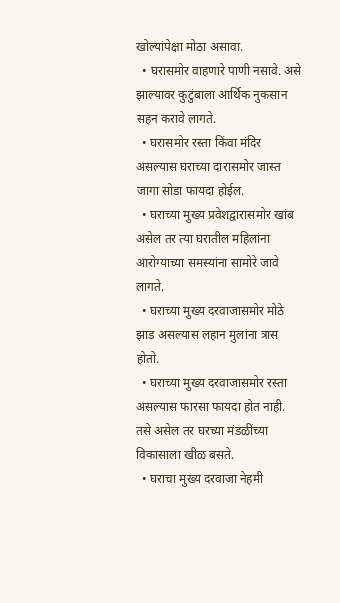खोल्यांपेक्षा मोठा असावा.
  • घरासमोर वाहणारे पाणी नसावे. असे झाल्यावर कुटुंबाला आर्थिक नुकसान सहन करावे लागते.
  • घरासमोर रस्ता किंवा मंदिर असल्यास घराच्या दारासमोर जास्त जागा सोडा फायदा होईल.
  • घराच्या मुख्य प्रवेशद्वारासमोर खांब असेल तर त्या घरातील महिलांना आरोग्याच्या समस्यांना सामोरे जावे लागते.
  • घराच्या मुख्य दरवाजासमोर मोठे झाड असल्यास लहान मुलांना त्रास होतो.
  • घराच्या मुख्य दरवाजासमोर रस्ता असल्यास फारसा फायदा होत नाही. तसे असेल तर घरच्या मंडळींच्या विकासाला खीळ बसते.
  • घराचा मुख्य दरवाजा नेहमी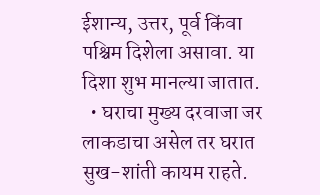ईशान्य, उत्तर, पूर्व किंवा पश्चिम दिशेला असावा. या दिशा शुभ मानल्या जातात.
  • घराचा मुख्य दरवाजा जर लाकडाचा असेल तर घरात सुख-शांती कायम राहते.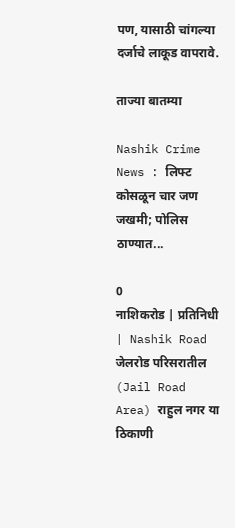पण, यासाठी चांगल्या दर्जाचे लाकूड वापरावे.

ताज्या बातम्या

Nashik Crime News : लिफ्ट कोसळून चार जण जखमी; पोलिस ठाण्यात...

0
नाशिकरोड | प्रतिनिधी | Nashik Road जेलरोड परिसरातील (Jail Road Area) राहुल नगर या ठिकाणी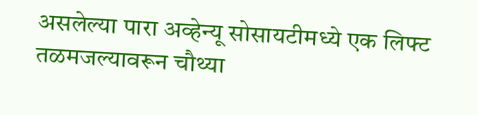असलेल्या पारा अव्हेन्यू सोसायटीमध्ये एक लिफ्ट तळमजल्यावरून चौथ्या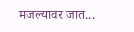मजल्यावर जात...